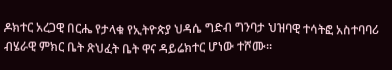ዶክተር አረጋዊ በርሔ የታላቁ የኢትዮጵያ ህዳሴ ግድብ ግንባታ ህዝባዊ ተሳትፎ አስተባባሪ ብሄራዊ ምክር ቤት ጽህፈት ቤት ዋና ዳይሬክተር ሆነው ተሾሙ።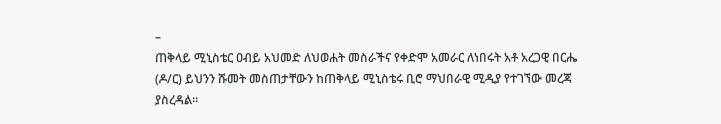–
ጠቅላይ ሚኒስቴር ዐብይ አህመድ ለህወሐት መስራችና የቀድሞ አመራር ለነበሩት አቶ አረጋዊ በርሔ (ዶ/ር) ይህንን ሹመት መስጠታቸውን ከጠቅላይ ሚኒስቴሩ ቢሮ ማህበራዊ ሚዲያ የተገኘው መረጃ ያስረዳል።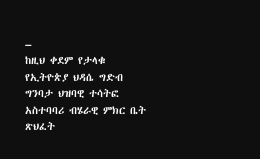–
ከዚህ ቀደም የታላቁ የኢትዮጵያ ህዳሴ ግድብ ግንባታ ህዝባዊ ተሳትፎ አስተባባሪ ብሄራዊ ምክር ቤት ጽህፈት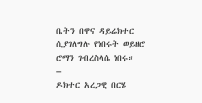ቤትን በዋና ዳይሬክተር ሲያገለግሉ የነበሩት ወይዘሮ ሮማን ገብረስላሴ ነበሩ።
–
ዶክተር አረጋዊ በርሄ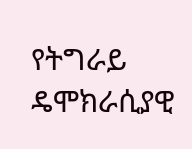የትግራይ ዴሞክራሲያዊ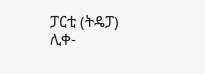ፓርቲ (ትዴፓ) ሊቀ-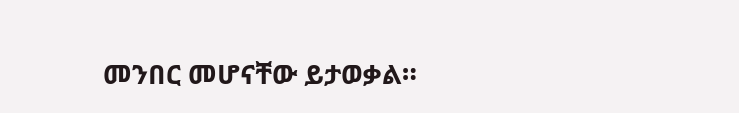መንበር መሆናቸው ይታወቃል።